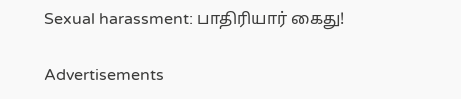Sexual harassment: பாதிரியார் கைது!

Advertisements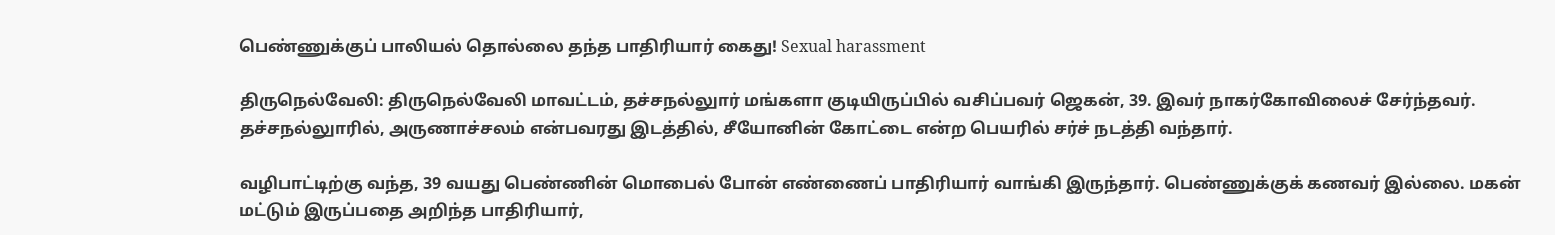பெண்ணுக்குப் பாலியல் தொல்லை தந்த பாதிரியார் கைது! Sexual harassment

திருநெல்வேலி: திருநெல்வேலி மாவட்டம், தச்சநல்லுார் மங்களா குடியிருப்பில் வசிப்பவர் ஜெகன், 39. இவர் நாகர்கோவிலைச் சேர்ந்தவர். தச்சநல்லுாரில், அருணாச்சலம் என்பவரது இடத்தில், சீயோனின் கோட்டை என்ற பெயரில் சர்ச் நடத்தி வந்தார்.

வழிபாட்டிற்கு வந்த, 39 வயது பெண்ணின் மொபைல் போன் எண்ணைப் பாதிரியார் வாங்கி இருந்தார். பெண்ணுக்குக் கணவர் இல்லை. மகன் மட்டும் இருப்பதை அறிந்த பாதிரியார்,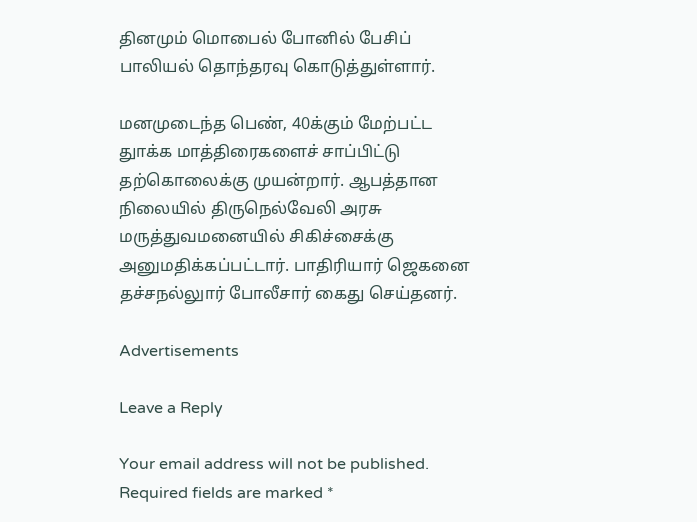தினமும் மொபைல் போனில் பேசிப் பாலியல் தொந்தரவு கொடுத்துள்ளார்.

மனமுடைந்த பெண், 40க்கும் மேற்பட்ட துாக்க மாத்திரைகளைச் சாப்பிட்டு தற்கொலைக்கு முயன்றார். ஆபத்தான நிலையில் திருநெல்வேலி அரசு மருத்துவமனையில் சிகிச்சைக்கு அனுமதிக்கப்பட்டார். பாதிரியார் ஜெகனை தச்சநல்லுார் போலீசார் கைது செய்தனர்.

Advertisements

Leave a Reply

Your email address will not be published. Required fields are marked *